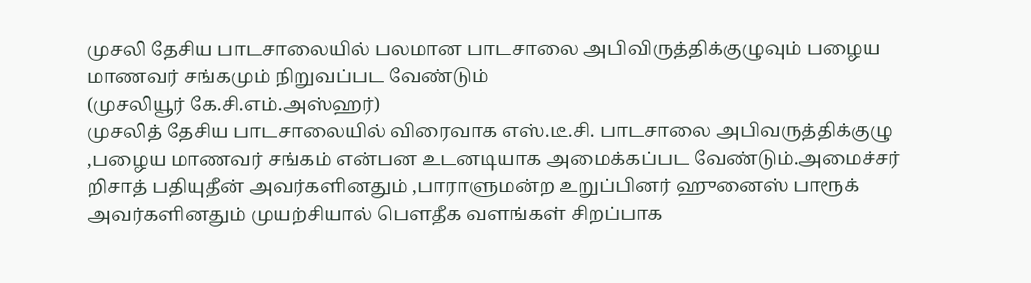முசலி தேசிய பாடசாலையில் பலமான பாடசாலை அபிவிருத்திக்குழுவும் பழைய மாணவர் சங்கமும் நிறுவப்பட வேண்டும்
(முசலியூர் கே.சி.எம்.அஸ்ஹர்)
முசலித் தேசிய பாடசாலையில் விரைவாக எஸ்.டீ.சி. பாடசாலை அபிவருத்திக்குழு ,பழைய மாணவர் சங்கம் என்பன உடனடியாக அமைக்கப்பட வேண்டும்.அமைச்சர் றிசாத் பதியுதீன் அவர்களினதும் ,பாராளுமன்ற உறுப்பினர் ஹுனைஸ் பாரூக் அவர்களினதும் முயற்சியால் பௌதீக வளங்கள் சிறப்பாக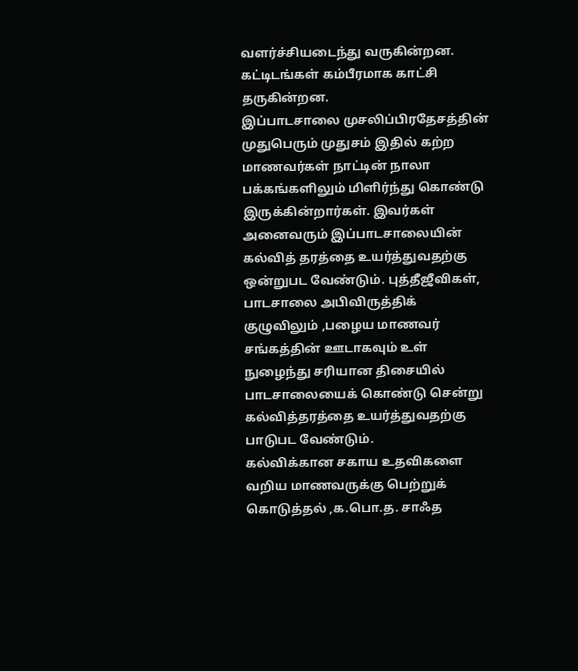வளர்ச்சியடைந்து வருகின்றன. கட்டிடங்கள் கம்பீரமாக காட்சி தருகின்றன.
இப்பாடசாலை முசலிப்பிரதேசத்தின் முதுபெரும் முதுசம் இதில் கற்ற மாணவர்கள் நாட்டின் நாலா பக்கங்களிலும் மிளிர்ந்து கொண்டு இருக்கின்றார்கள். இவர்கள் அனைவரும் இப்பாடசாலையின் கல்வித் தரத்தை உயர்த்துவதற்கு ஒன்றுபட வேண்டும். புத்தீஜீவிகள், பாடசாலை அபிவிருத்திக் குழுவிலும் ,பழைய மாணவர் சங்கத்தின் ஊடாகவும் உள் நுழைந்து சரியான திசையில் பாடசாலையைக் கொண்டு சென்று கல்வித்தரத்தை உயர்த்துவதற்கு பாடுபட வேண்டும்.
கல்விக்கான சகாய உதவிகளை வறிய மாணவருக்கு பெற்றுக் கொடுத்தல் ,க.பொ.த. சாஃத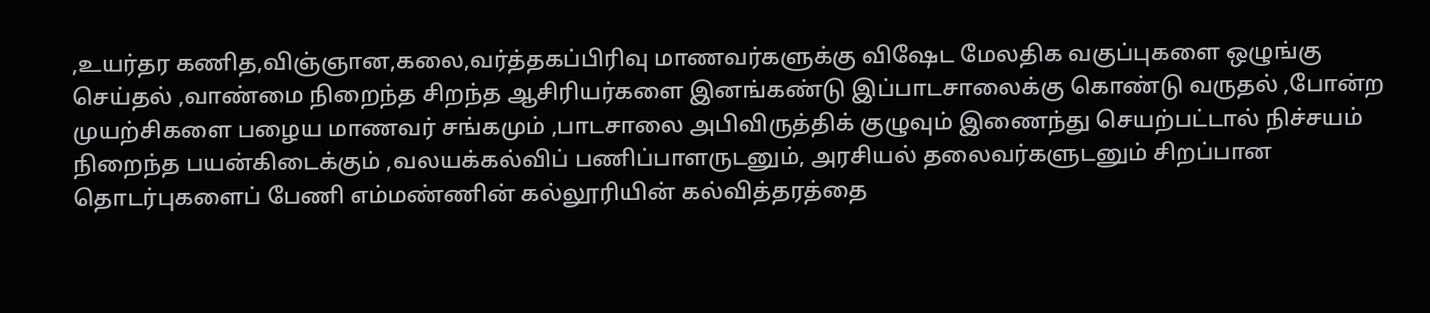,உயர்தர கணித,விஞ்ஞான,கலை,வர்த்தகப்பிரிவு மாணவர்களுக்கு விஷேட மேலதிக வகுப்புகளை ஒழுங்கு செய்தல் ,வாண்மை நிறைந்த சிறந்த ஆசிரியர்களை இனங்கண்டு இப்பாடசாலைக்கு கொண்டு வருதல் ,போன்ற முயற்சிகளை பழைய மாணவர் சங்கமும் ,பாடசாலை அபிவிருத்திக் குழுவும் இணைந்து செயற்பட்டால் நிச்சயம் நிறைந்த பயன்கிடைக்கும் ,வலயக்கல்விப் பணிப்பாளருடனும், அரசியல் தலைவர்களுடனும் சிறப்பான தொடர்புகளைப் பேணி எம்மண்ணின் கல்லூரியின் கல்வித்தரத்தை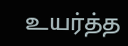உயர்த்த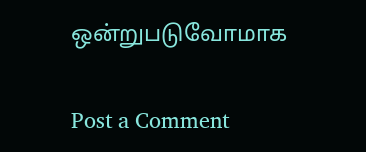ஒன்றுபடுவோமாக


Post a Comment